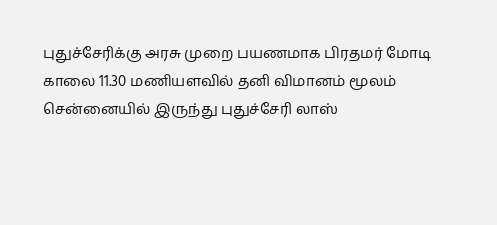புதுச்சேரிக்கு அரசு முறை பயணமாக பிரதமர் மோடி காலை 11.30 மணியளவில் தனி விமானம் மூலம் சென்னையில் இருந்து புதுச்சேரி லாஸ்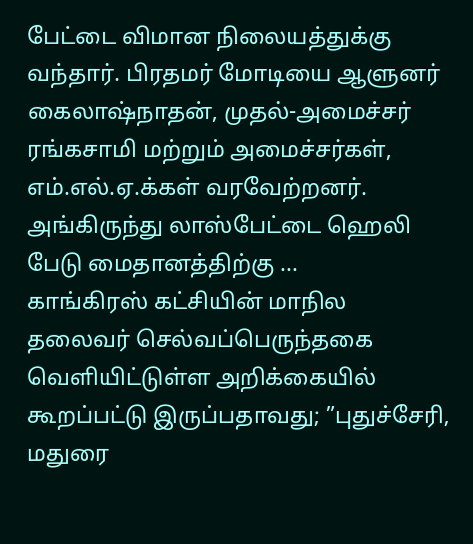பேட்டை விமான நிலையத்துக்கு வந்தார். பிரதமர் மோடியை ஆளுனர் கைலாஷ்நாதன், முதல்-அமைச்சர் ரங்கசாமி மற்றும் அமைச்சர்கள், எம்.எல்.ஏ.க்கள் வரவேற்றனர். அங்கிருந்து லாஸ்பேட்டை ஹெலி பேடு மைதானத்திற்கு ...
காங்கிரஸ் கட்சியின் மாநில தலைவர் செல்வப்பெருந்தகை வெளியிட்டுள்ள அறிக்கையில் கூறப்பட்டு இருப்பதாவது; ”புதுச்சேரி, மதுரை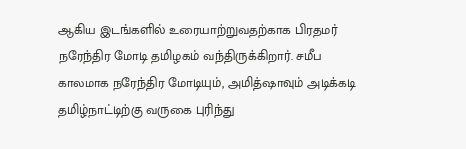ஆகிய இடங்களில் உரையாற்றுவதற்காக பிரதமர் நரேந்திர மோடி தமிழகம் வந்திருக்கிறார். சமீப காலமாக நரேந்திர மோடியும், அமித்ஷாவும் அடிக்கடி தமிழ்நாட்டிற்கு வருகை புரிந்து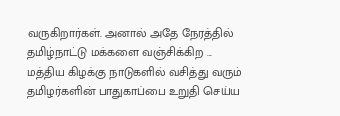வருகிறார்கள். அனால் அதே நேரத்தில் தமிழ்நாட்டு மக்களை வஞ்சிக்கிற ...
மத்திய கிழக்கு நாடுகளில் வசித்து வரும் தமிழர்களின் பாதுகாப்பை உறுதி செய்ய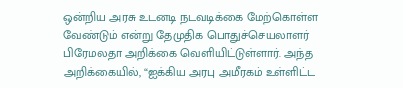ஒன்றிய அரசு உடனடி நடவடிக்கை மேற்கொள்ள வேண்டும் என்று தேமுதிக பொதுச்செயலாளர் பிரேமலதா அறிக்கை வெளியிட்டுள்ளார். அந்த அறிக்கையில், “ஐக்கிய அரபு அமீரகம் உள்ளிட்ட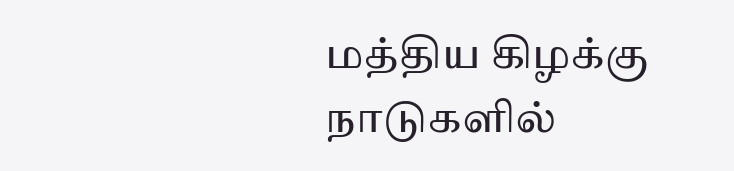மத்திய கிழக்கு நாடுகளில்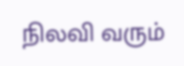நிலவி வரும்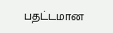பதட்டமான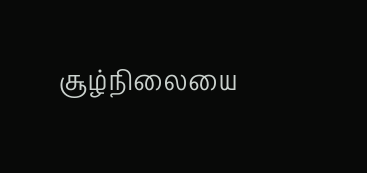சூழ்நிலையை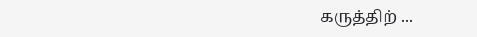கருத்திற் ...